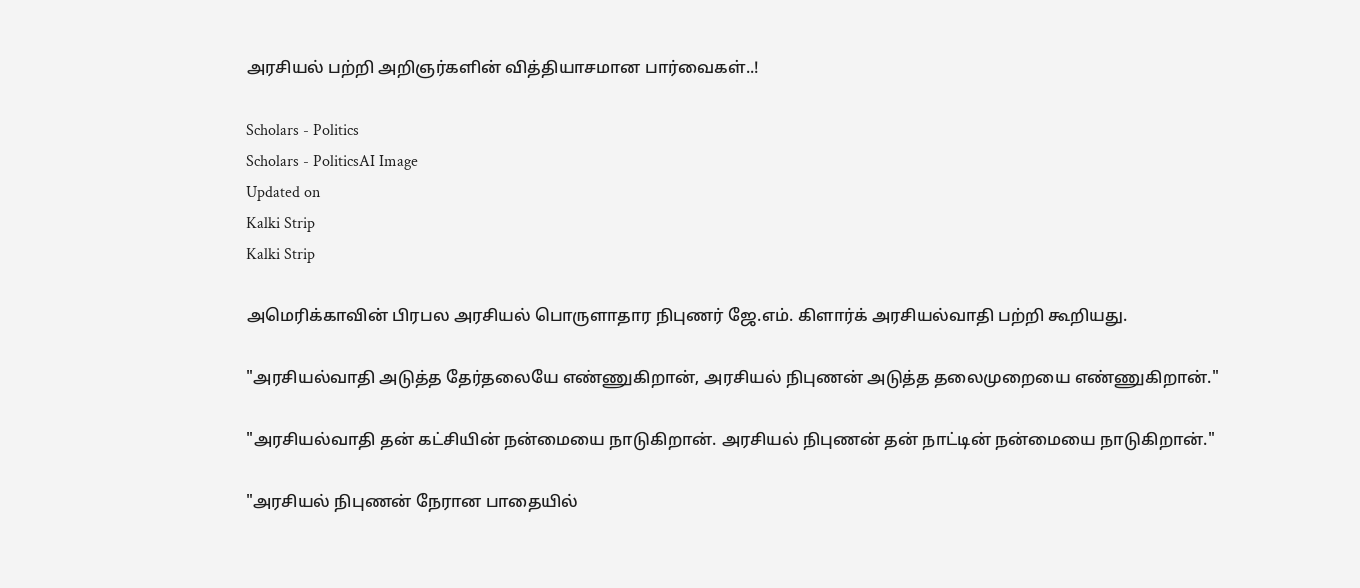அரசியல் பற்றி அறிஞர்களின் வித்தியாசமான பார்வைகள்..!

Scholars - Politics
Scholars - PoliticsAI Image
Updated on
Kalki Strip
Kalki Strip

அமெரிக்காவின் பிரபல அரசியல் பொருளாதார நிபுணர் ஜே.எம். கிளார்க் அரசியல்வாதி பற்றி கூறியது.

"அரசியல்வாதி அடுத்த தேர்தலையே எண்ணுகிறான், அரசியல் நிபுணன் அடுத்த தலைமுறையை எண்ணுகிறான்."

"அரசியல்வாதி தன் கட்சியின் நன்மையை நாடுகிறான். அரசியல் நிபுணன் தன் நாட்டின் நன்மையை நாடுகிறான்."

"அரசியல் நிபுணன் நேரான பாதையில்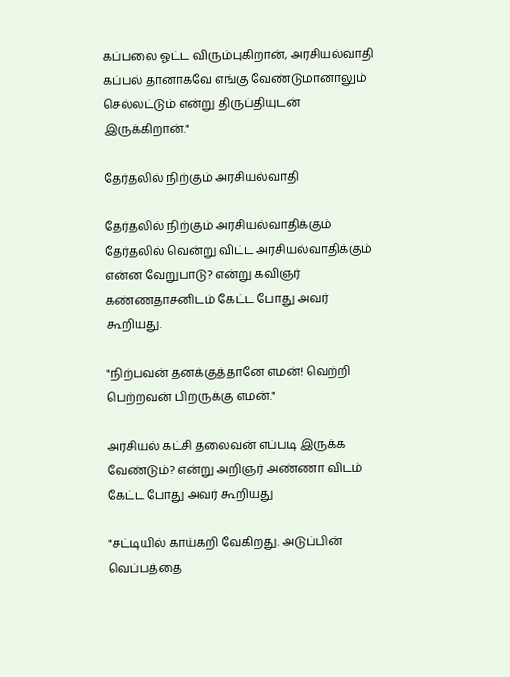கப்பலை ஓட்ட விரும்புகிறான், அரசியல்வாதி கப்பல் தானாகவே எங்கு வேண்டுமானாலும் செல்லட்டும் என்று திருப்தியுடன் இருக்கிறான்."

தேர்தலில் நிற்கும் அரசியல்வாதி

தேர்தலில் நிற்கும் அரசியல்வாதிக்கும் தேர்தலில் வென்று விட்ட அரசியல்வாதிக்கும் என்ன வேறுபாடு? என்று கவிஞர் கண்ணதாசனிடம் கேட்ட போது அவர் கூறியது.

"நிற்பவன் தனக்குத்தானே எமன்! வெற்றி பெற்றவன் பிறருக்கு எமன்."

அரசியல் கட்சி தலைவன் எப்படி இருக்க வேண்டும்? என்று அறிஞர் அண்ணா விடம் கேட்ட போது அவர் கூறியது

"சட்டியில் காய்கறி வேகிறது. அடுப்பின் வெப்பத்தை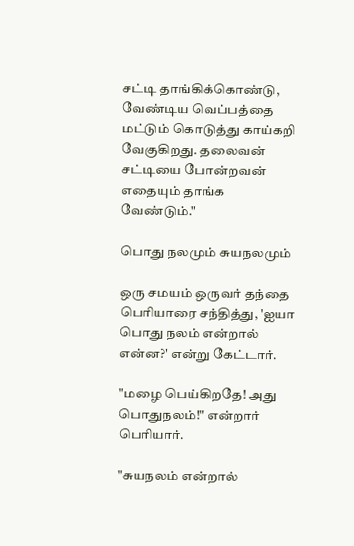சட்டி தாங்கிக்கொண்டு, வேண்டிய வெப்பத்தை மட்டும் கொடுத்து காய்கறி வேகுகிறது. தலைவன் சட்டியை போன்றவன் எதையும் தாங்க வேண்டும்."

பொது நலமும் சுயநலமும்

ஒரு சமயம் ஒருவர் தந்தை பெரியாரை சந்தித்து, 'ஐயா பொது நலம் என்றால் என்ன?' என்று கேட்டார்.

"மழை பெய்கிறதே! அது பொதுநலம்!" என்றார் பெரியார்.

"சுயநலம் என்றால்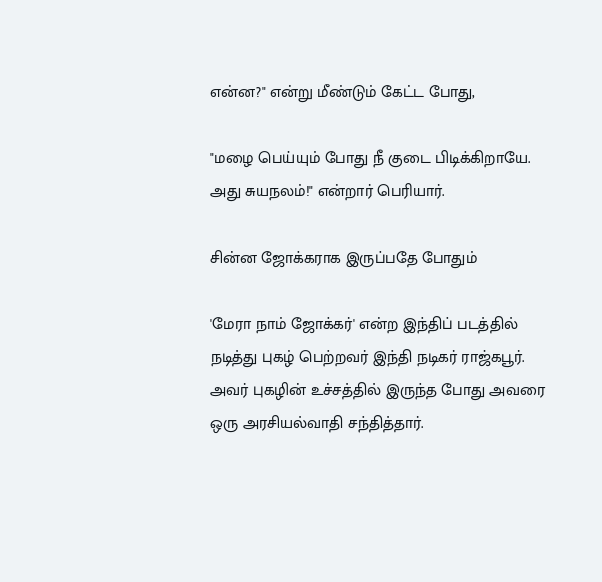என்ன?" என்று மீண்டும் கேட்ட போது,

"மழை பெய்யும் போது நீ குடை பிடிக்கிறாயே. அது சுயநலம்!" என்றார் பெரியார்.

சின்ன ஜோக்கராக இருப்பதே போதும்

'மேரா நாம் ஜோக்கர்' என்ற இந்திப் படத்தில் நடித்து புகழ் பெற்றவர் இந்தி நடிகர் ராஜ்கபூர். அவர் புகழின் உச்சத்தில் இருந்த போது அவரை ஒரு அரசியல்வாதி சந்தித்தார்.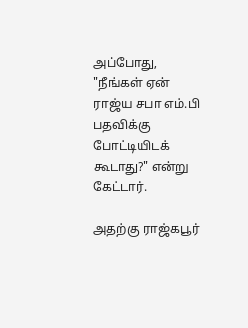அப்போது, "நீங்கள் ஏன் ராஜ்ய சபா எம்.பி பதவிக்கு போட்டியிடக் கூடாது?" என்று கேட்டார்.

அதற்கு ராஜ்கபூர்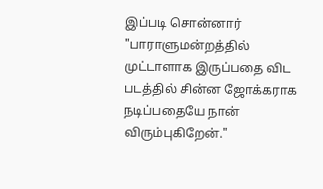இப்படி சொன்னார் "பாராளுமன்றத்தில் முட்டாளாக இருப்பதை விட படத்தில் சின்ன ஜோக்கராக நடிப்பதையே நான் விரும்புகிறேன்."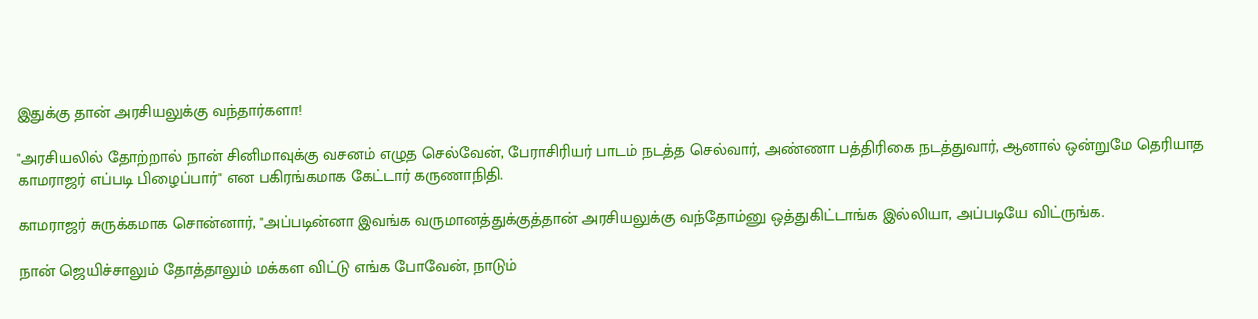இதுக்கு தான் அரசியலுக்கு வந்தார்களா!

"அரசியலில் தோற்றால் நான் சினிமாவுக்கு வசனம் எழுத செல்வேன், பேராசிரியர் பாடம் நடத்த செல்வார், அண்ணா பத்திரிகை நடத்துவார், ஆனால் ஒன்றுமே தெரியாத காமராஜர் எப்படி பிழைப்பார்" என பகிரங்கமாக கேட்டார் கருணாநிதி.

காமராஜர் சுருக்கமாக சொன்னார், "அப்படின்னா இவங்க வருமானத்துக்குத்தான் அரசியலுக்கு வந்தோம்னு ஒத்துகிட்டாங்க இல்லியா, அப்படியே விட்ருங்க‌.

நான் ஜெயிச்சாலும் தோத்தாலும் மக்கள விட்டு எங்க போவேன், நாடும்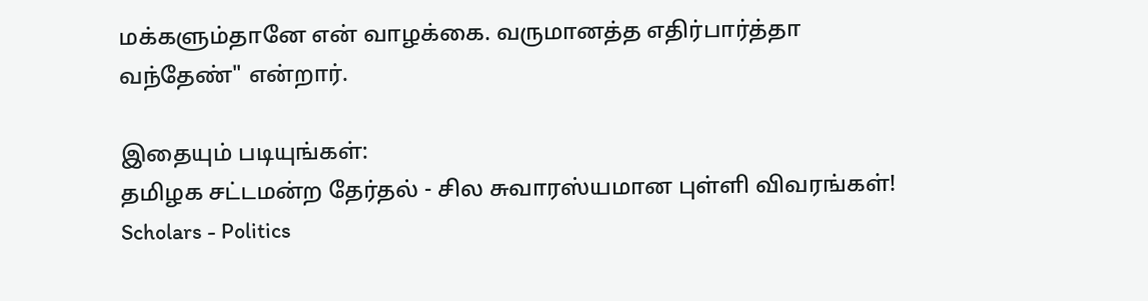மக்களும்தானே என் வாழக்கை. வருமானத்த எதிர்பார்த்தா வந்தேண்" என்றார்.

இதையும் படியுங்கள்:
தமிழக சட்டமன்ற தேர்தல் - சில சுவாரஸ்யமான புள்ளி விவரங்கள்!
Scholars - Politics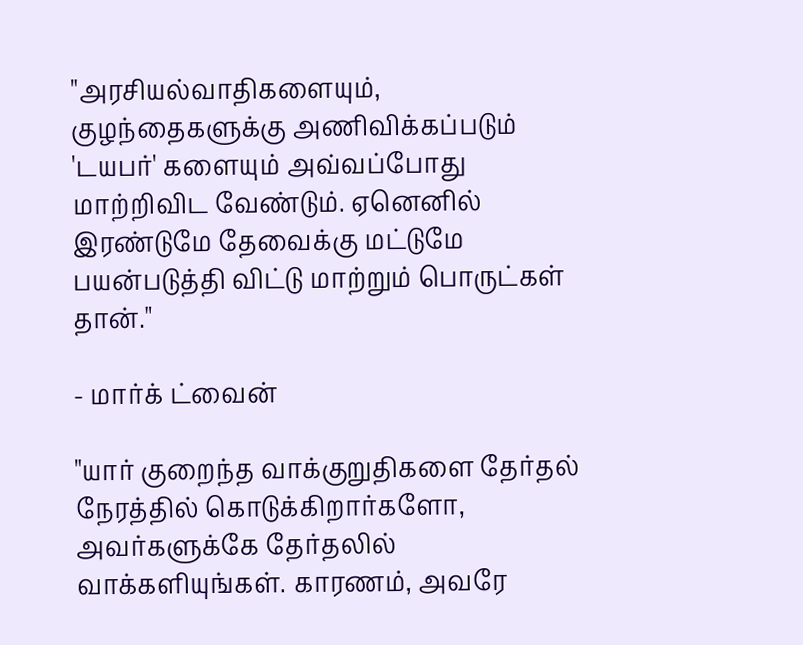"அரசியல்வாதிகளையும், குழந்தைகளுக்கு அணிவிக்கப்படும் 'டயபர்' களையும் அவ்வப்போது மாற்றிவிட வேண்டும். ஏனெனில் இரண்டுமே தேவைக்கு மட்டுமே பயன்படுத்தி விட்டு மாற்றும் பொருட்கள் தான்."

- மார்க் ட்வைன்

"யார் குறைந்த வாக்குறுதிகளை தேர்தல் நேரத்தில் கொடுக்கிறார்களோ, அவர்களுக்கே தேர்தலில் வாக்களியுங்கள். காரணம், அவரே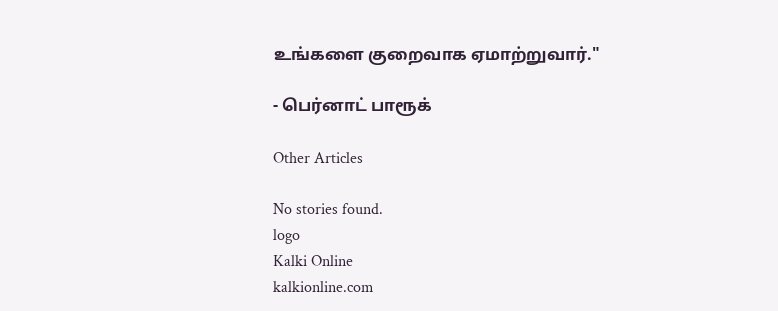உங்களை குறைவாக ஏமாற்றுவார்."

- பெர்னாட் பாரூக்

Other Articles

No stories found.
logo
Kalki Online
kalkionline.com